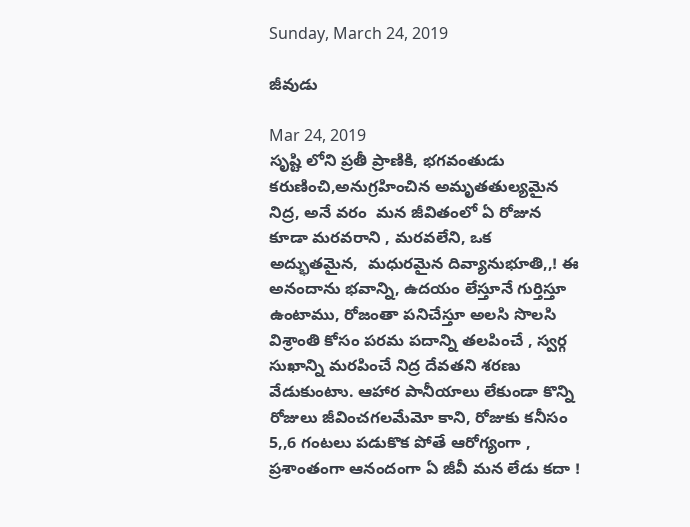Sunday, March 24, 2019

జీవుడు

Mar 24, 2019
సృష్టి లోని ప్రతీ ప్రాణికి, భగవంతుడు కరుణించి,అనుగ్రహించిన అమృతతుల్యమైన నిద్ర, అనే వరం  మన జీవితంలో ఏ రోజున కూడా మరవరాని , మరవలేని, ఒక అద్భుతమైన,  మధురమైన దివ్యానుభూతి,,! ఈ అనందాను భవాన్ని, ఉదయం లేస్తూనే గుర్తిస్తూ ఉంటాము, రోజంతా పనిచేస్తూ అలసి సొలసి విశ్రాంతి కోసం పరమ పదాన్ని తలపించే , స్వర్గ సుఖాన్ని మరపించే నిద్ర దేవతని శరణు వేడుకుంటాు. ఆహార పానీయాలు లేకుండా కొన్ని రోజులు జీవించగలమేమో కాని, రోజుకు కనీసం 5,,6 గంటలు పడుకొక పోతే ఆరోగ్యంగా , ప్రశాంతంగా ఆనందంగా ఏ జీవీ మన లేడు కదా !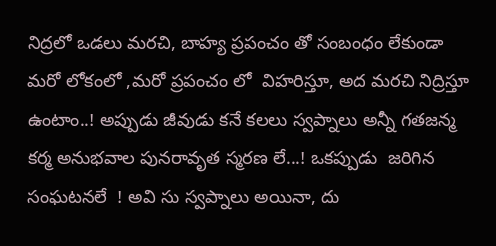నిద్రలో ఒడలు మరచి, బాహ్య ప్రపంచం తో సంబంధం లేకుండా మరో లోకంలో ,మరో ప్రపంచం లో  విహరిస్తూ, అద మరచి నిద్రిస్తూ ఉంటాం..! అప్పుడు జీవుడు కనే కలలు స్వప్నాలు అన్నీ గతజన్మ కర్మ అనుభవాల పునరావృత స్మరణ లే...! ఒకప్పుడు  జరిగిన సంఘటనలే  ! అవి సు స్వప్నాలు అయినా, దు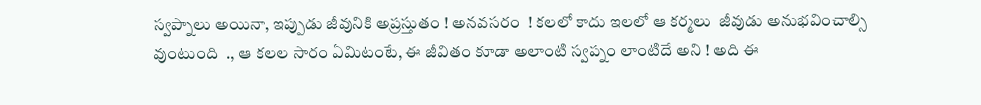స్వప్నాలు అయినా, ఇప్పుడు జీవునికి అప్రస్తుతం ! అనవసరం  ! కలలో కాదు ఇలలో ఆ కర్మలు  జీవుడు అనుభవించాల్సి వుంటుంది  ., ఆ కలల సారం ఏమిటంటే, ఈ జీవితం కూడా అలాంటి స్వప్నం లాంటిదే అని ! అది ఈ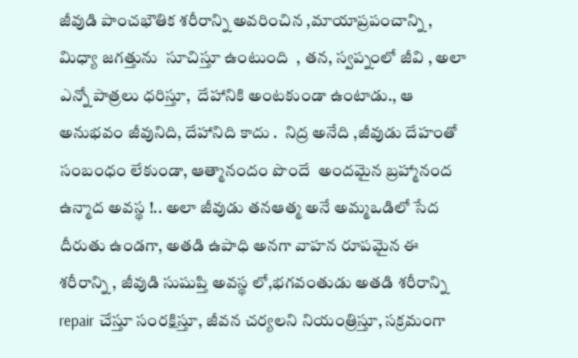జీవుడి పాంచభౌతిక శరీరాన్ని అవరించిన ,మాయాప్రపంచాన్ని , మిధ్యా జగత్తును  సూచిస్తూ ఉంటుంది  , తన, స్వప్నంలో జీవి , అలా  ఎన్నో పాత్రలు ధరిస్తూ,  దేహానికి అంటకుండా ఉంటాడు., ఆ అనుభవం జీవునిది, దేహానిది కాదు .  నిద్ర అనేది ,జీవుడు దేహంతో సంబంధం లేకుండా, ఆత్మానందం పొందే  అందమైన బ్రహ్మానంద ఉన్మాద అవస్థ !.. అలా జీవుడు తనఆత్మ అనే అమ్మఒడిలో సేద దీరుతు ఉండగా, అతడి ఉపాధి అనగా వాహన రూపమైన ఈ శరీరాన్ని , జీవుడి సుషుప్తి అవస్థ లో,భగవంతుడు అతడి శరీరాన్ని  repair చేస్తూ సంరక్షిస్తూ, జీవన చర్యలని నియంత్రిస్తూ, సక్రమంగా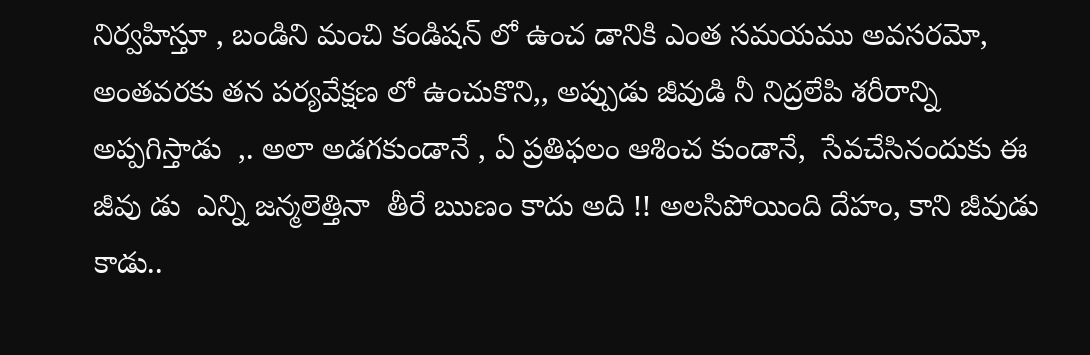నిర్వహిస్తూ , బండిని మంచి కండిషన్ లో ఉంచ డానికి ఎంత సమయము అవసరమో, అంతవరకు తన పర్యవేక్షణ లో ఉంచుకొని,, అప్పుడు జీవుడి నీ నిద్రలేపి శరీరాన్ని  అప్పగిస్తాడు  ,. అలా అడగకుండానే , ఏ ప్రతిఫలం ఆశించ కుండానే,  సేవచేసినందుకు ఈ జీవు డు  ఎన్ని జన్మలెత్తినా  తీరే ఋణం కాదు అది !! అలసిపోయింది దేహం, కాని జీవుడు కాడు..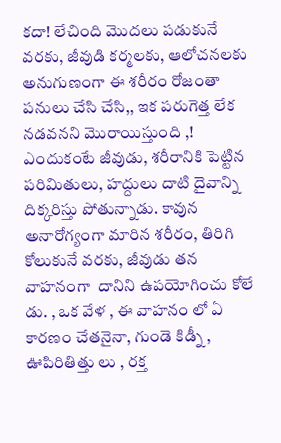కదా! లేచింది మొదలు పడుకునే వరకు, జీవుడి కర్మలకు, ఆలోచనలకు అనుగుణంగా ఈ శరీరం రోజంతా పనులు చేసి చేసి,, ఇక పరుగెత్త లేక నడవనని మొరాయిస్తుంది ,! ఎందుకంటే జీవుడు, శరీరానికి పెట్టిన పరిమితులు, హద్దులు దాటి దైవాన్ని దిక్కరిస్తు పోతున్నాడు. కావున అనారోగ్యంగా మారిన శరీరం, తిరిగి కోలుకునే వరకు, జీవుడు తన వాహనంగా  దానిని ఉపయోగించు కోలే డు. , ఒక వేళ , ఈ వాహనం లో ఏ కారణం చేతనైనా, గుండె కిడ్నీ , ఊపిరితిత్తు లు , రక్త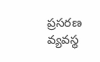ప్రసరణ వ్యవస్థ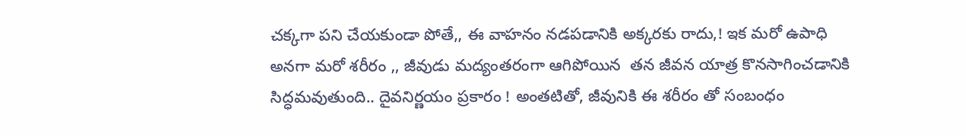చక్కగా పని చేయకుండా పోతే,, ఈ వాహనం నడపడానికి అక్కరకు రాదు,! ఇక మరో ఉపాధి అనగా మరో శరీరం ,, జీవుడు మద్యంతరంగా ఆగిపోయిన  తన జీవన యాత్ర కొనసాగించడానికి సిద్ధమవుతుంది.. దైవనిర్ణయం ప్రకారం ! అంతటితో, జీవునికి ఈ శరీరం తో సంబంధం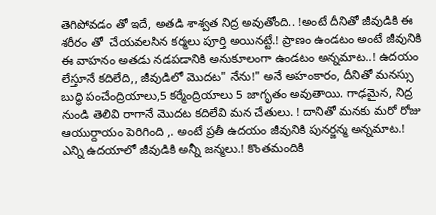తెగిపోవడం తో ఇదే, అతడి శాశ్వత నిద్ర అవుతోంది.. !అంటే దీనితో జీవుడికి ఈ శరీరం తో  చేయవలసిన కర్మలు పూర్తి అయినట్టే.! ప్రాణం ఉండటం అంటే జీవునికి ఈ వాహనం అతడు నడపడానికి అనుకూలంగా ఉండటం అన్నమాట..! ఉదయం లేస్తూనే కదిలేది,, జీవుడిలో మొదట" నేను!" అనే అహంకారం, దీనితో మనస్సు బుద్ధి పంచేంద్రియాలు,5 కర్మేంద్రియాలు 5 జాగృతం అవుతాయి. గాఢమైన, నిద్ర నుండి తెలివి రాగానే మొదట కదిలేవి మన చేతులు. ! దానితో మనకు మరో రోజు  ఆయుర్దాయం పెరిగింది ,. అంటే ప్రతీ ఉదయం జీవునికి పునర్జన్మ అన్నమాట.! ఎన్ని ఉదయాలో జీవుడికి అన్నీ జన్మలు.! కొంతమందికి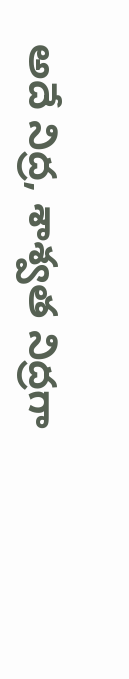అదే నిద్ర, శాశ్వత నిద్రగా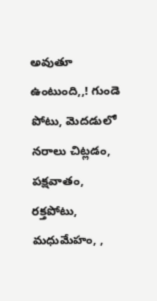అవుతూ ఉంటుంది,,! గుండె పోటు, మెదడులో నరాలు చిట్లడం, పక్షవాతం, రక్తపోటు, మధుమేహం, ,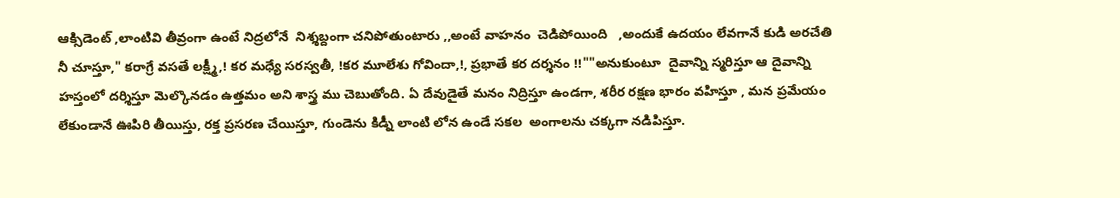ఆక్సిడెంట్ ,లాంటివి తీవ్రంగా ఉంటే నిద్రలోనే  నిశ్శబ్దంగా చనిపోతుంటారు ,,అంటే వాహనం  చెడిపోయింది   ,అందుకే ఉదయం లేవగానే కుడి అరచేతి నీ చూస్తూ," కరాగ్రే వసతే లక్ష్మీ,! కర మధ్యే సరస్వతీ, !కర మూలేశు గోవిందా,!, ప్రభాతే కర దర్శనం !!""అనుకుంటూ  దైవాన్ని స్మరిస్తూ ఆ దైవాన్ని హస్తంలో దర్శిస్తూ మెల్కొనడం ఉత్తమం అని శాస్త్ర ము చెబుతోంది. ఏ దేవుడైతే మనం నిద్రిస్తూ ఉండగా, శరీర రక్షణ భారం వహిస్తూ , మన ప్రమేయం లేకుండానే ఊపిరి తీయిస్తు, రక్త ప్రసరణ చేయిస్తూ, గుండెను కిడ్నీ లాంటి లోన ఉండే సకల  అంగాలను చక్కగా నడిపిస్తూ.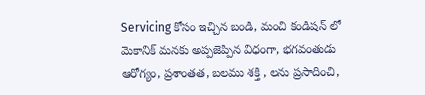Servicing కోసం ఇచ్చిన బండి, మంచి కండిషన్ లో మెకానిక్ మనకు అప్పజెప్పిన విధంగా, భగవంతుడు ఆరోగ్యం, ప్రశాంతత, బలము శక్తి , లను ప్రసాదించి,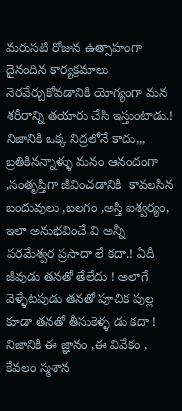మరుసటి రోజున ఉత్సాహంగా దైనందిన కార్యక్రమాలు నెరవేర్చుకోవడానికి యోగ్యంగా మన శరీరాన్ని తయారు చేసి ఇస్తుంటాడు.!  నిజానికి ఒక్క నిద్రలోనే కాదు,,, బ్రతికినన్నాళ్ళు మనం ఆనందంగా ,సంతృప్తిగా జీవించడానికి  కావలసిన బందువులు ,బలగం ,అస్తి ఐశ్వర్యం, ఇలా అనుభవించే వి అన్నీ పరమేశ్వర ప్రసాదా లే కదా.! ఏదీ జీవుడు తనతో తేలేదు ! అలాగే వెళ్ళేటపుడు తనతో పూచిక పుల్ల కూడా తనతో తీసుకెళ్ళ డు కదా ! నిజానికి ఈ జ్ఞానం ,ఈ వివేకం , కేవలం స్మశాన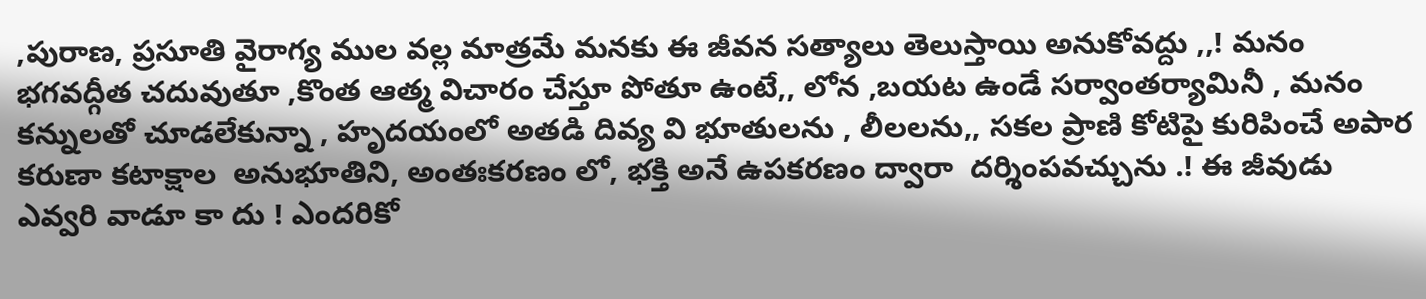,పురాణ, ప్రసూతి వైరాగ్య ముల వల్ల మాత్రమే మనకు ఈ జీవన సత్యాలు తెలుస్తాయి అనుకోవద్దు ,,! మనం భగవద్గీత చదువుతూ ,కొంత ఆత్మ విచారం చేస్తూ పోతూ ఉంటే,, లోన ,బయట ఉండే సర్వాంతర్యామినీ , మనం  కన్నులతో చూడలేకున్నా , హృదయంలో అతడి దివ్య వి భూతులను , లీలలను,, సకల ప్రాణి కోటిపై కురిపించే అపార కరుణా కటాక్షాల  అనుభూతిని, అంతఃకరణం లో, భక్తి అనే ఉపకరణం ద్వారా  దర్శింపవచ్చును .! ఈ జీవుడు ఎవ్వరి వాడూ కా దు ! ఎందరికో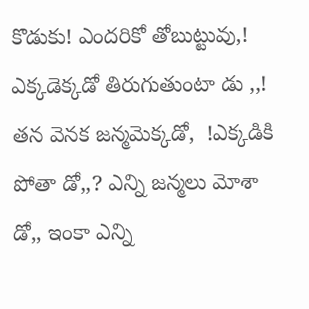కొడుకు! ఎందరికో తోబుట్టువు,! ఎక్కడెక్కడో తిరుగుతుంటా డు ,,! తన వెనక జన్మమెక్కడో,  !ఎక్కడికి పోతా డో,,? ఎన్ని జన్మలు మోశా డో,, ఇంకా ఎన్ని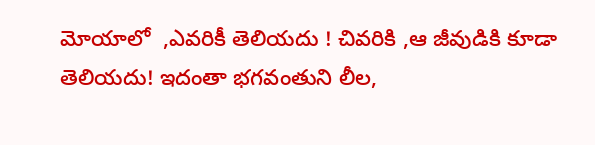మోయాలో  ,ఎవరికీ తెలియదు ! చివరికి ,ఆ జీవుడికి కూడా తెలియదు! ఇదంతా భగవంతుని లీల,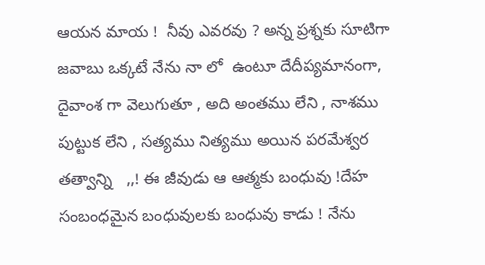ఆయన మాయ !  నీవు ఎవరవు ? అన్న ప్రశ్నకు సూటిగా జవాబు ఒక్కటే నేను నా లో  ఉంటూ దేదీప్యమానంగా, దైవాంశ గా వెలుగుతూ , అది అంతము లేని , నాశము పుట్టుక లేని , సత్యము నిత్యము అయిన పరమేశ్వర తత్వాన్ని   ,,! ఈ జీవుడు ఆ ఆత్మకు బంధువు !దేహ సంబంధమైన బంధువులకు బంధువు కాడు ! నేను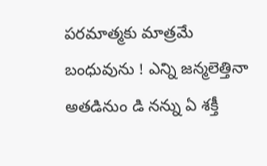పరమాత్మకు మాత్రమే  బంధువును ! ఎన్ని జన్మలెత్తినా అతడినుం డి నన్ను ఏ శక్తీ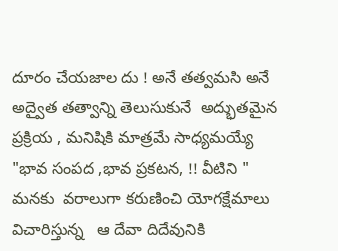దూరం చేయజాల దు ! అనే తత్వమసి అనే అద్వైత తత్వాన్ని తెలుసుకునే  అద్భుతమైన ప్రక్రియ , మనిషికి మాత్రమే సాధ్యమయ్యే "భావ సంపద ,భావ ప్రకటన, !! వీటిని " మనకు  వరాలుగా కరుణించి యోగక్షేమాలు విచారిస్తున్న   ఆ దేవా దిదేవునికి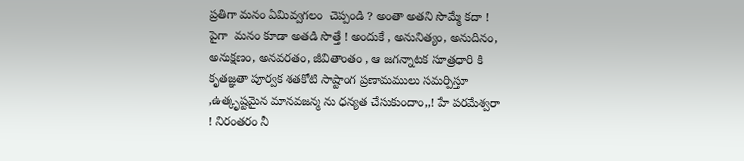ప్రతిగా మనం ఏమివ్వగలం  చెప్పండి ? అంతా అతని సొమ్మే కదా ! పైగా  మనం కూడా అతడి సొత్తే ! అందుకే , అనునిత్యం, అనుదినం, అనుక్షణం, అనవరతం, జీవితాంతం , ఆ జగన్నాటక సూత్రధారి కి కృతజ్ఞతా పూర్వక శతకోటి సాష్టాంగ ప్రణామములు సమర్పిస్తూ ,ఉత్కృష్టమైన మానవజన్మ ను ధన్యత చేసుకుందాం,,! హే పరమేశ్వరా ! నిరంతరం నీ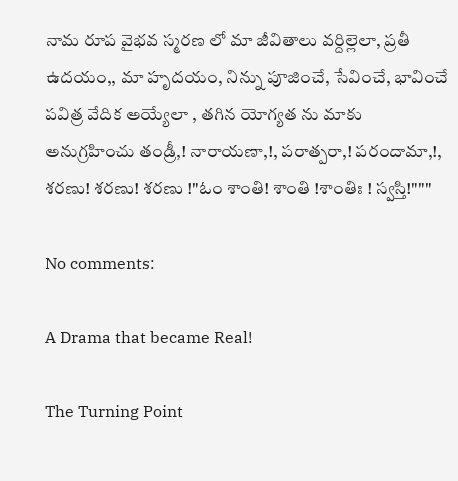నామ రూప వైభవ స్మరణ లో మా జీవితాలు వర్దిల్లెలా, ప్రతీ ఉదయం,, మా హృదయం, నిన్ను పూజించే, సేవించే, భావించే పవిత్ర వేదిక అయ్యేలా , తగిన యోగ్యత ను మాకు అనుగ్రహించు తండ్రీ,! నారాయణా,!, పరాత్పరా,! పరందామా,!, శరణు! శరణు! శరణు !"ఓం శాంతి! శాంతి !శాంతిః ! స్వస్తి!"""

No comments:

A Drama that became Real!

The Turning Point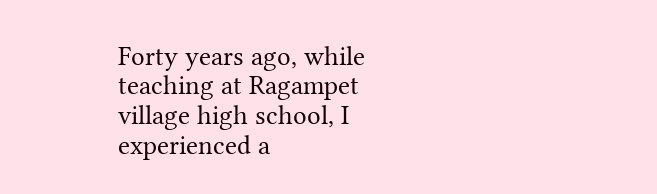Forty years ago, while teaching at Ragampet village high school, I experienced a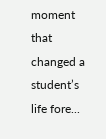moment that changed a student’s life fore...